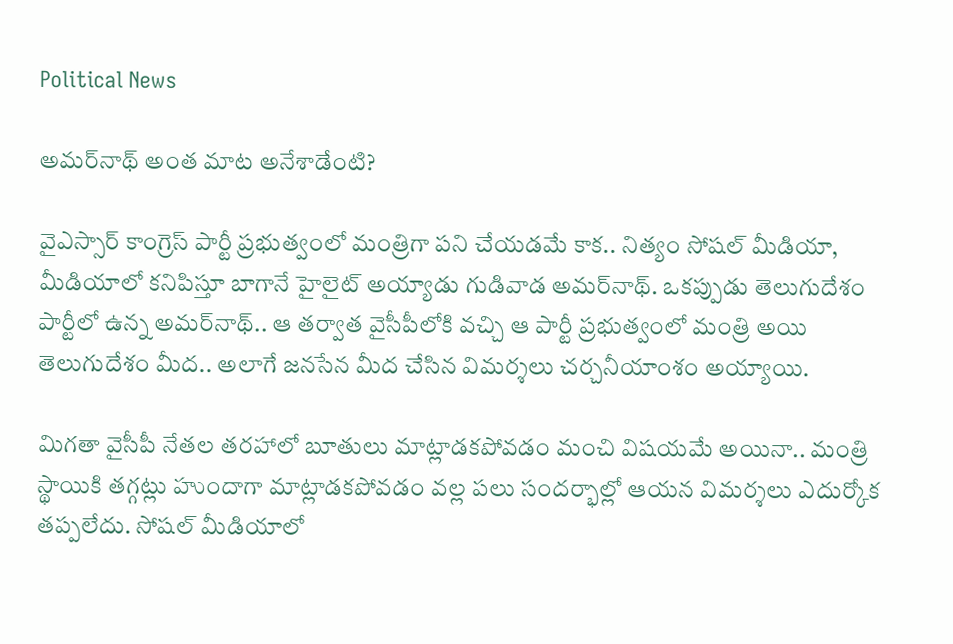Political News

అమర్‌నాథ్ అంత మాట అనేశాడేంటి?

వైఎస్సార్ కాంగ్రెస్ పార్టీ ప్రభుత్వంలో మంత్రిగా పని చేయడమే కాక.. నిత్యం సోషల్ మీడియా, మీడియాలో కనిపిస్తూ బాగానే హైలైట్ అయ్యాడు గుడివాడ అమర్‌నాథ్. ఒకప్పుడు తెలుగుదేశం పార్టీలో ఉన్న అమర్‌నాథ్.. ఆ తర్వాత వైసీపీలోకి వచ్చి ఆ పార్టీ ప్రభుత్వంలో మంత్రి అయి తెలుగుదేశం మీద.. అలాగే జనసేన మీద చేసిన విమర్శలు చర్చనీయాంశం అయ్యాయి.

మిగతా వైసీపీ నేతల తరహాలో బూతులు మాట్లాడకపోవడం మంచి విషయమే అయినా.. మంత్రి స్థాయికి తగ్గట్లు హుందాగా మాట్లాడకపోవడం వల్ల పలు సందర్భాల్లో ఆయన విమర్శలు ఎదుర్కోక తప్పలేదు. సోషల్ మీడియాలో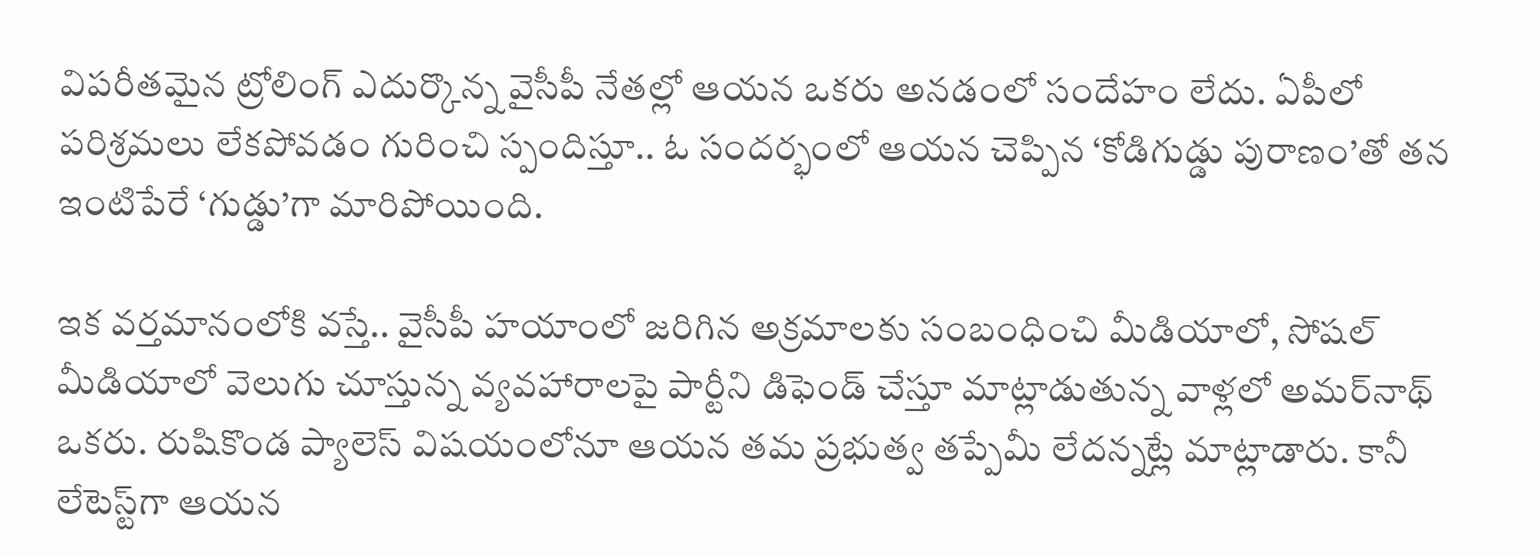విపరీతమైన ట్రోలింగ్ ఎదుర్కొన్న వైసీపీ నేతల్లో ఆయన ఒకరు అనడంలో సందేహం లేదు. ఏపీలో పరిశ్రమలు లేకపోవడం గురించి స్పందిస్తూ.. ఓ సందర్భంలో ఆయన చెప్పిన ‘కోడిగుడ్డు పురాణం’తో తన ఇంటిపేరే ‘గుడ్డు’గా మారిపోయింది.

ఇక వర్తమానంలోకి వస్తే.. వైసీపీ హయాంలో జరిగిన అక్రమాలకు సంబంధించి మీడియాలో, సోషల్ మీడియాలో వెలుగు చూస్తున్న వ్యవహారాలపై పార్టీని డిఫెండ్ చేస్తూ మాట్లాడుతున్న వాళ్లలో అమర్‌నాథ్ ఒకరు. రుషికొండ ప్యాలెస్ విషయంలోనూ ఆయన తమ ప్రభుత్వ తప్పేమీ లేదన్నట్లే మాట్లాడారు. కానీ లేటెస్ట్‌గా ఆయన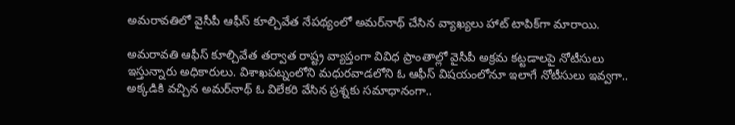అమరావతిలో వైసీపీ ఆఫీస్ కూల్చివేత నేపథ్యంలో అమర్‌నాథ్ చేసిన వ్యాఖ్యలు హాట్ టాపిక్‌గా మారాయి.

అమరావతి ఆఫీస్ కూల్చివేత తర్వాత రాష్ట్ర వ్యాప్తంగా వివిధ ప్రాంతాల్లో వైసీపీ అక్రమ కట్టడాలపై నోటీసులు ఇస్తున్నారు అధికారులు. విశాఖపట్నంలోని మధురవాడలోని ఓ ఆఫీస్‌ విషయంలోనూ ఇలాగే నోటీసులు ఇవ్వగా.. అక్కడికి వచ్చిన అమర్‌నాథ్ ఓ విలేకరి వేసిన ప్రశ్నకు సమాధానంగా..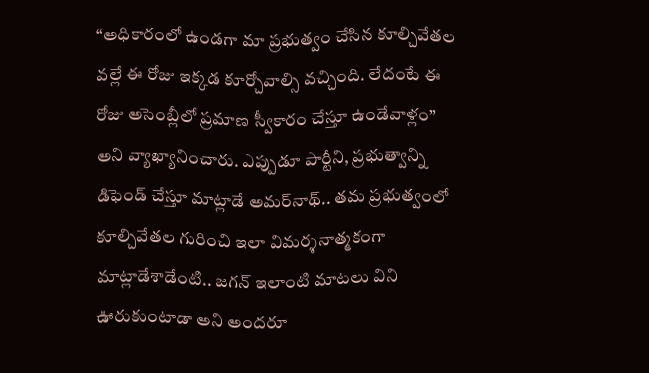“అధికారంలో ఉండగా మా ప్రభుత్వం చేసిన కూల్చివేతల వల్లే ఈ రోజు ఇక్కడ కూర్చోవాల్సి వచ్చింది. లేదంటే ఈ రోజు అసెంబ్లీలో ప్రమాణ స్వీకారం చేస్తూ ఉండేవాళ్లం” అని వ్యాఖ్యానించారు. ఎప్పుడూ పార్టీని, ప్రభుత్వాన్ని డిఫెండ్ చేస్తూ మాట్లాడే అమర్‌నాథ్.. తమ ప్రభుత్వంలో కూల్చివేతల గురించి ఇలా విమర్శనాత్మకంగా మాట్లాడేశాడేంటి.. జగన్ ఇలాంటి మాటలు విని ఊరుకుంటాడా అని అందరూ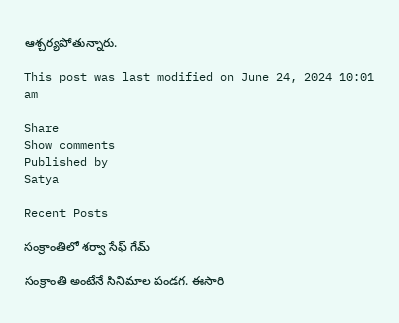ఆశ్చర్యపోతున్నారు.

This post was last modified on June 24, 2024 10:01 am

Share
Show comments
Published by
Satya

Recent Posts

సంక్రాంతిలో శర్వా సేఫ్ గేమ్

సంక్రాంతి అంటేనే సినిమాల పండగ. ఈసారి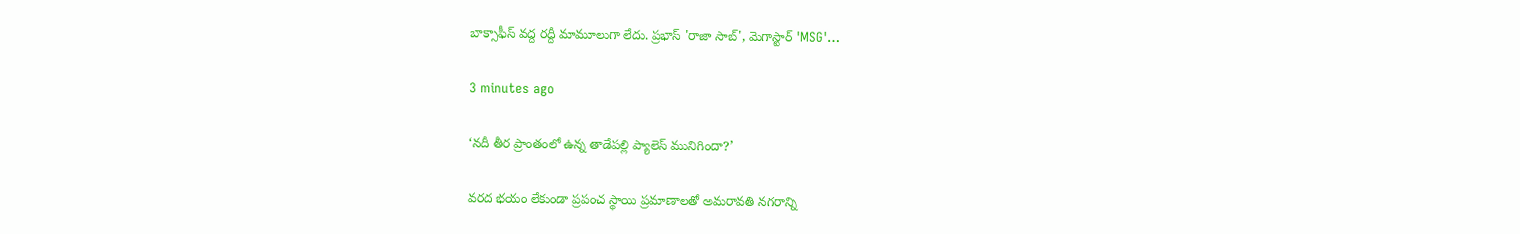బాక్సాఫీస్ వద్ద రద్దీ మామూలుగా లేదు. ప్రభాస్ 'రాజా సాబ్', మెగాస్టార్ 'MSG'…

3 minutes ago

‘నదీ తీర ప్రాంతంలో ఉన్న తాడేపల్లి ప్యాలెస్ మునిగిందా?’

వరద భయం లేకుండా ప్రపంచ స్థాయి ప్రమాణాలతో అమరావతి నగరాన్ని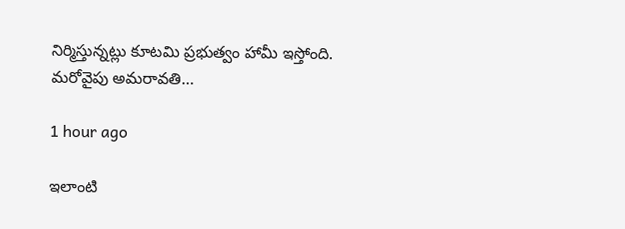నిర్మిస్తున్నట్లు కూటమి ప్రభుత్వం హామీ ఇస్తోంది. మరోవైపు అమరావతి…

1 hour ago

ఇలాంటి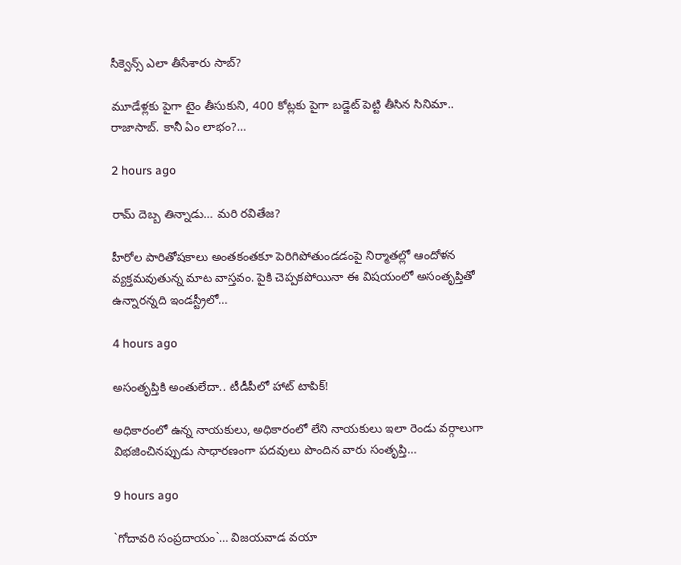సీక్వెన్స్ ఎలా తీసేశారు సాబ్‌?

మూడేళ్ల‌కు పైగా టైం తీసుకుని, 400 కోట్ల‌కు పైగా బ‌డ్జెట్ పెట్టి తీసిన సినిమా.. రాజాసాబ్. కానీ ఏం లాభం?…

2 hours ago

రామ్ దెబ్బ తిన్నాడు… మరి రవితేజ?

హీరోల పారితోషకాలు అంతకంతకూ పెరిగిపోతుండడంపై నిర్మాతల్లో ఆందోళన వ్యక్తమవుతున్న మాట వాస్తవం. పైకి చెప్పకపోయినా ఈ విషయంలో అసంతృప్తితో ఉన్నారన్నది ఇండస్ట్రీలో…

4 hours ago

అసంతృప్తికి అంతులేదా.. టీడీపీలో హాట్ టాపిక్!

అధికారంలో ఉన్న నాయకులు, అధికారంలో లేని నాయకులు ఇలా రెండు వర్గాలుగా విభజించినప్పుడు సాధారణంగా పదవులు పొందిన వారు సంతృప్తి…

9 hours ago

`గోదావ‌రి సంప్ర‌దాయం`… విజ‌య‌వాడ వ‌యా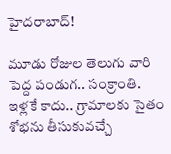హైద‌రాబాద్‌!

మూడు రోజుల తెలుగు వారి పెద్ద పండుగ‌.. సంక్రాంతి. ఇళ్ల‌కే కాదు.. గ్రామాల‌కు సైతం శోభ‌ను తీసుకువ‌చ్చే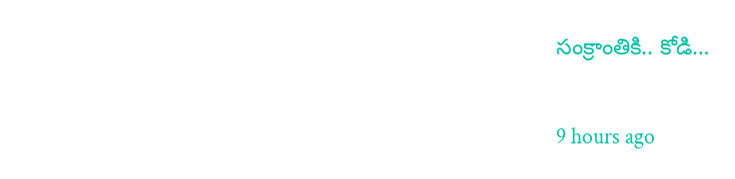సంక్రాంతికి.. కోడి…

9 hours ago